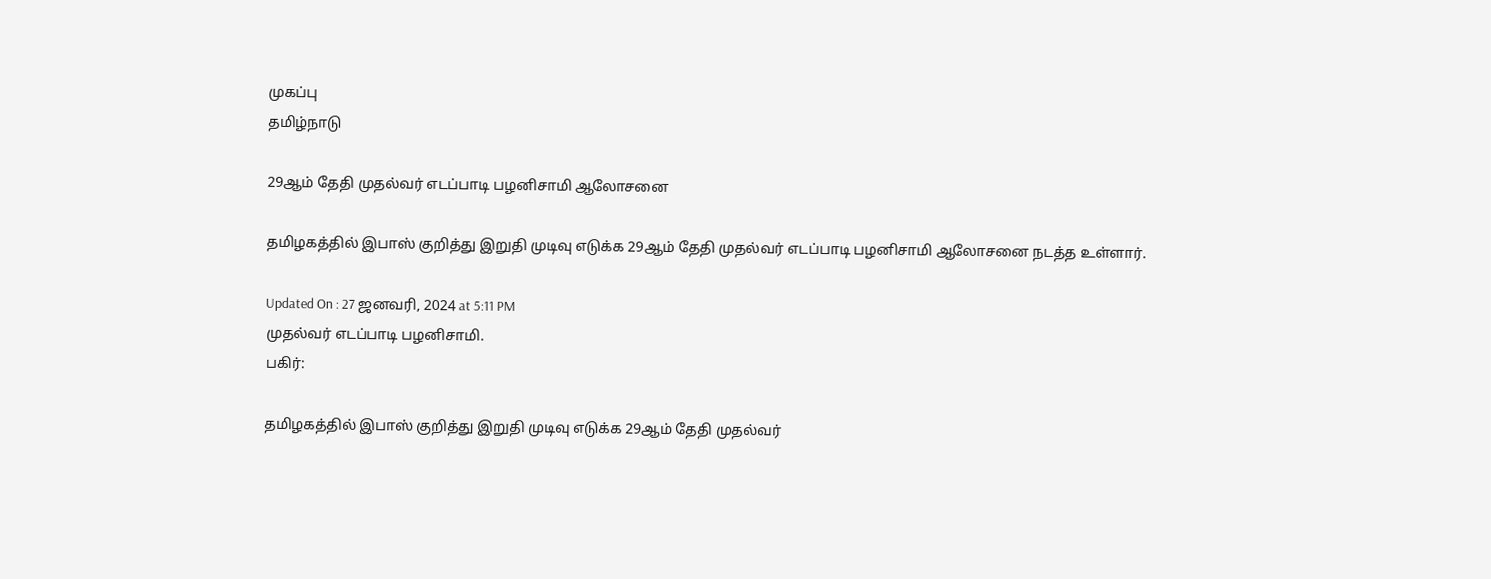முகப்பு
தமிழ்நாடு

29ஆம் தேதி முதல்வர் எடப்பாடி பழனிசாமி ஆலோசனை

தமிழகத்தில் இபாஸ் குறித்து இறுதி முடிவு எடுக்க 29ஆம் தேதி முதல்வர் எடப்பாடி பழனிசாமி ஆலோசனை நடத்த உள்ளார்.

Updated On : 27 ஜனவரி, 2024 at 5:11 PM
முதல்வர் எடப்பாடி பழனிசாமி.
பகிர்:

தமிழகத்தில் இபாஸ் குறித்து இறுதி முடிவு எடுக்க 29ஆம் தேதி முதல்வர்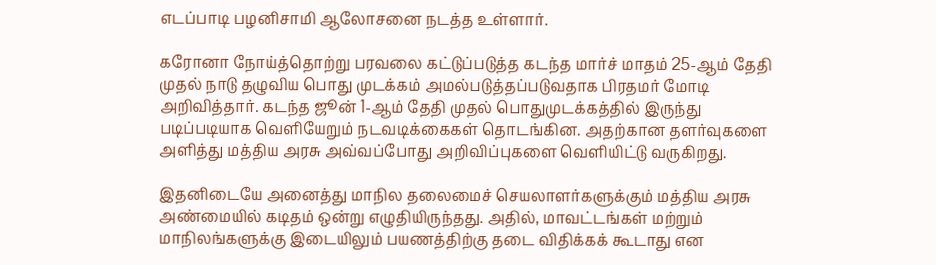எடப்பாடி பழனிசாமி ஆலோசனை நடத்த உள்ளார்.

கரோனா நோய்த்தொற்று பரவலை கட்டுப்படுத்த கடந்த மார்ச் மாதம் 25-ஆம் தேதி முதல் நாடு தழுவிய பொது முடக்கம் அமல்படுத்தப்படுவதாக பிரதமர் மோடி அறிவித்தார். கடந்த ஜூன் 1-ஆம் தேதி முதல் பொதுமுடக்கத்தில் இருந்து படிப்படியாக வெளியேறும் நடவடிக்கைகள் தொடங்கின. அதற்கான தளர்வுகளை அளித்து மத்திய அரசு அவ்வப்போது அறிவிப்புகளை வெளியிட்டு வருகிறது.

இதனிடையே அனைத்து மாநில தலைமைச் செயலாளர்களுக்கும் மத்திய அரசு அண்மையில் கடிதம் ஒன்று எழுதியிருந்தது. அதில், மாவட்டங்கள் மற்றும் மாநிலங்களுக்கு இடையிலும் பயணத்திற்கு தடை விதிக்கக் கூடாது என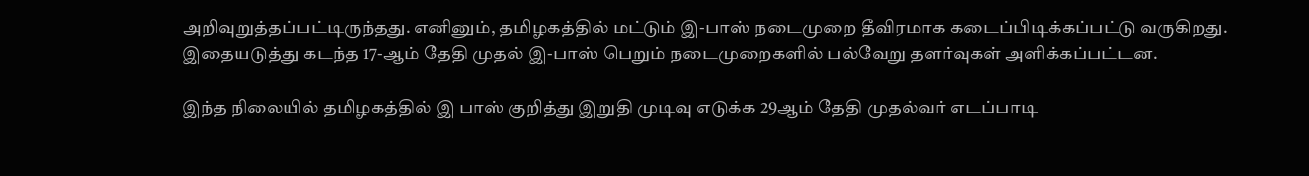அறிவுறுத்தப்பட்டிருந்தது. எனினும், தமிழகத்தில் மட்டும் இ-பாஸ் நடைமுறை தீவிரமாக கடைப்பிடிக்கப்பட்டு வருகிறது. இதையடுத்து கடந்த 17-ஆம் தேதி முதல் இ-பாஸ் பெறும் நடைமுறைகளில் பல்வேறு தளர்வுகள் அளிக்கப்பட்டன.

இந்த நிலையில் தமிழகத்தில் இ பாஸ் குறித்து இறுதி முடிவு எடுக்க 29ஆம் தேதி முதல்வர் எடப்பாடி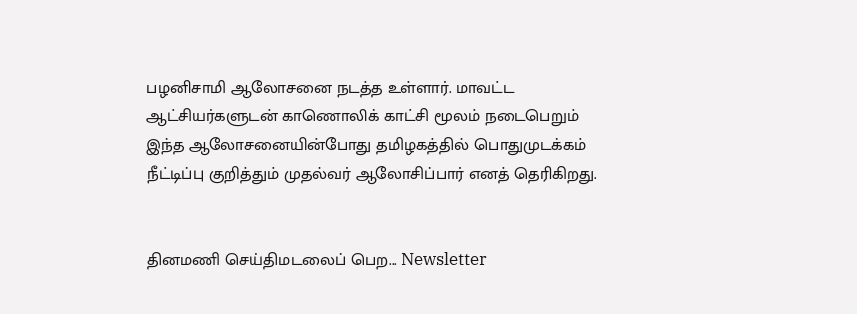பழனிசாமி ஆலோசனை நடத்த உள்ளார். மாவட்ட ஆட்சியர்களுடன் காணொலிக் காட்சி மூலம் நடைபெறும் இந்த ஆலோசனையின்போது தமிழகத்தில் பொதுமுடக்கம் நீட்டிப்பு குறித்தும் முதல்வர் ஆலோசிப்பார் எனத் தெரிகிறது.


தினமணி செய்திமடலைப் பெற... Newsletter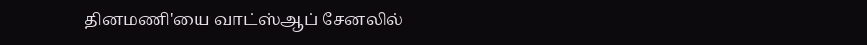தினமணி'யை வாட்ஸ்ஆப் சேனலில்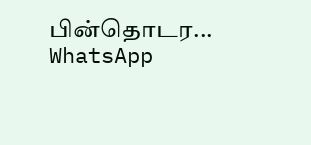பின்தொடர... WhatsApp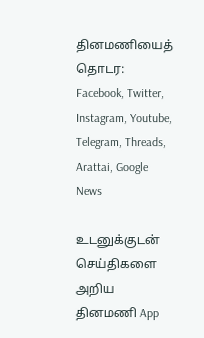தினமணியைத் தொடர: Facebook, Twitter, Instagram, Youtube, Telegram, Threads, Arattai, Google News

உடனுக்குடன் செய்திகளை அறிய தினமணி App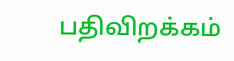பதிவிறக்கம்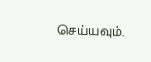செய்யவும்.